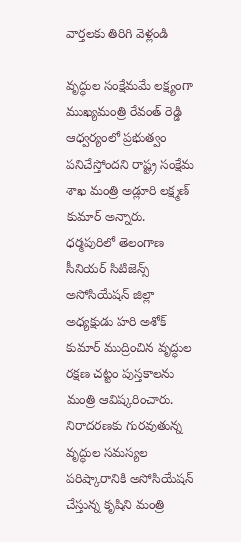వార్తలకు తిరిగి వెళ్లండి

వృద్ధుల సంక్షేమమే లక్ష్యంగా ముఖ్యమంత్రి రేవంత్ రెడ్డి ఆధ్వర్యంలో ప్రభుత్వం పనిచేస్తోందని రాష్ట్ర సంక్షేమ శాఖ మంత్రి అడ్లూరి లక్ష్మణ్ కుమార్ అన్నారు.
ధర్మపురిలో తెలంగాణ సీనియర్ సిటిజెన్స్ అసోసియేషన్ జిల్లా అధ్యక్షుడు హరి అశోక్ కుమార్ ముద్రించిన వృద్ధుల రక్షణ చట్టం పుస్తకాలను మంత్రి ఆవిష్కరించారు. నిరాదరణకు గురవుతున్న వృద్ధుల సమస్యల పరిష్కారానికి అసోసియేషన్ చేస్తున్న కృషిని మంత్రి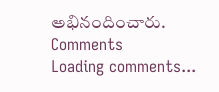అభినందించారు.
Comments
Loading comments...